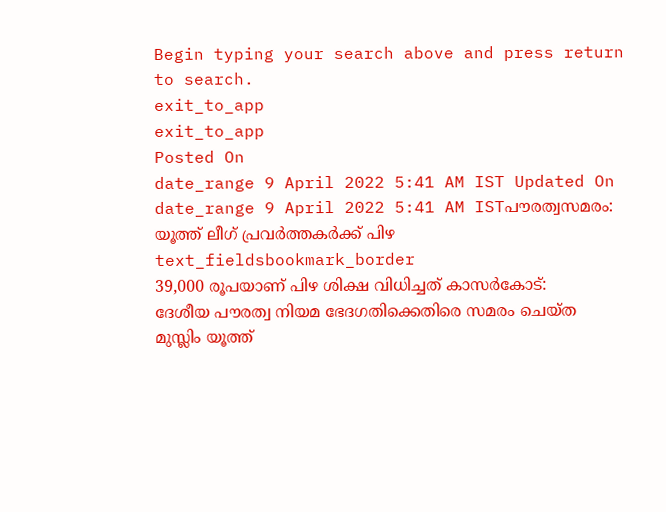Begin typing your search above and press return to search.
exit_to_app
exit_to_app
Posted On
date_range 9 April 2022 5:41 AM IST Updated On
date_range 9 April 2022 5:41 AM ISTപൗരത്വസമരം: യൂത്ത് ലീഗ് പ്രവർത്തകർക്ക് പിഴ
text_fieldsbookmark_border
39,000 രൂപയാണ് പിഴ ശിക്ഷ വിധിച്ചത് കാസർകോട്: ദേശീയ പൗരത്വ നിയമ ഭേദഗതിക്കെതിരെ സമരം ചെയ്ത മുസ്ലിം യൂത്ത്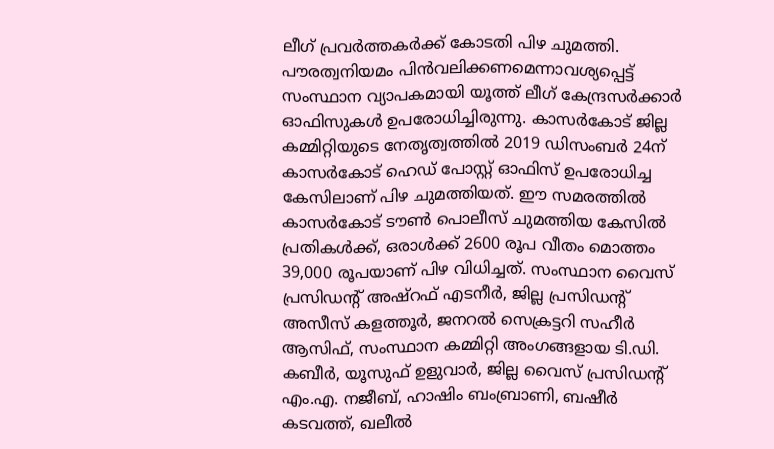ലീഗ് പ്രവർത്തകർക്ക് കോടതി പിഴ ചുമത്തി. പൗരത്വനിയമം പിൻവലിക്കണമെന്നാവശ്യപ്പെട്ട് സംസ്ഥാന വ്യാപകമായി യൂത്ത് ലീഗ് കേന്ദ്രസർക്കാർ ഓഫിസുകൾ ഉപരോധിച്ചിരുന്നു. കാസർകോട് ജില്ല കമ്മിറ്റിയുടെ നേതൃത്വത്തിൽ 2019 ഡിസംബർ 24ന് കാസർകോട് ഹെഡ് പോസ്റ്റ് ഓഫിസ് ഉപരോധിച്ച കേസിലാണ് പിഴ ചുമത്തിയത്. ഈ സമരത്തിൽ കാസർകോട് ടൗൺ പൊലീസ് ചുമത്തിയ കേസിൽ പ്രതികൾക്ക്, ഒരാൾക്ക് 2600 രൂപ വീതം മൊത്തം 39,000 രൂപയാണ് പിഴ വിധിച്ചത്. സംസ്ഥാന വൈസ് പ്രസിഡന്റ് അഷ്റഫ് എടനീർ, ജില്ല പ്രസിഡന്റ് അസീസ് കളത്തൂർ, ജനറൽ സെക്രട്ടറി സഹീർ ആസിഫ്, സംസ്ഥാന കമ്മിറ്റി അംഗങ്ങളായ ടി.ഡി. കബീർ, യൂസുഫ് ഉളുവാർ, ജില്ല വൈസ് പ്രസിഡന്റ് എം.എ. നജീബ്, ഹാഷിം ബംബ്രാണി, ബഷീർ കടവത്ത്, ഖലീൽ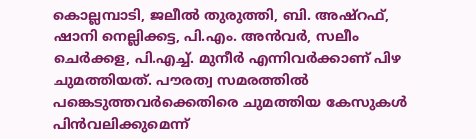കൊല്ലമ്പാടി, ജലീൽ തുരുത്തി, ബി. അഷ്റഫ്, ഷാനി നെല്ലിക്കട്ട, പി.എം. അൻവർ, സലീം ചെർക്കള, പി.എച്ച്. മുനീർ എന്നിവർക്കാണ് പിഴ ചുമത്തിയത്. പൗരത്വ സമരത്തിൽ പങ്കെടുത്തവർക്കെതിരെ ചുമത്തിയ കേസുകൾ പിൻവലിക്കുമെന്ന്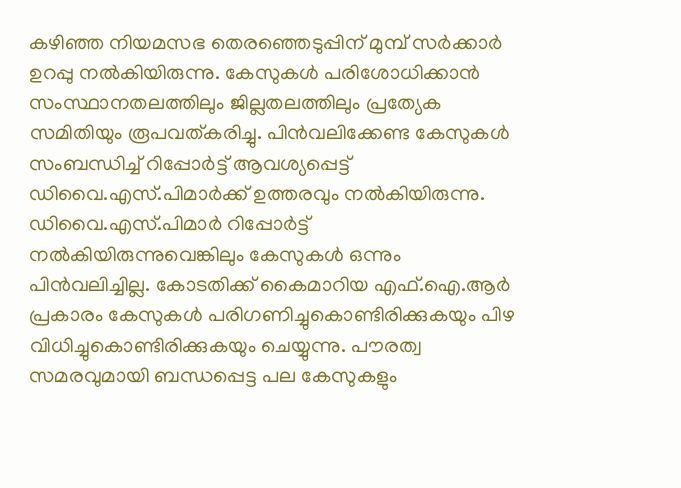കഴിഞ്ഞ നിയമസഭ തെരഞ്ഞെടുപ്പിന് മുമ്പ് സർക്കാർ ഉറപ്പു നൽകിയിരുന്നു. കേസുകൾ പരിശോധിക്കാൻ സംസ്ഥാനതലത്തിലും ജില്ലതലത്തിലും പ്രത്യേക സമിതിയും രൂപവത്കരിച്ചു. പിൻവലിക്കേണ്ട കേസുകൾ സംബന്ധിച്ച് റിപ്പോർട്ട് ആവശ്യപ്പെട്ട് ഡിവൈ.എസ്.പിമാർക്ക് ഉത്തരവും നൽകിയിരുന്നു. ഡിവൈ.എസ്.പിമാർ റിപ്പോർട്ട് നൽകിയിരുന്നുവെങ്കിലും കേസുകൾ ഒന്നും പിൻവലിച്ചില്ല. കോടതിക്ക് കൈമാറിയ എഫ്.ഐ.ആർ പ്രകാരം കേസുകൾ പരിഗണിച്ചുകൊണ്ടിരിക്കുകയും പിഴ വിധിച്ചുകൊണ്ടിരിക്കുകയും ചെയ്യുന്നു. പൗരത്വ സമരവുമായി ബന്ധപ്പെട്ട പല കേസുകളും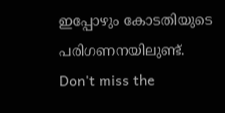ഇപ്പോഴും കോടതിയുടെ പരിഗണനയിലുണ്ട്.
Don't miss the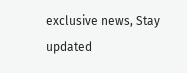exclusive news, Stay updated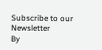Subscribe to our Newsletter
By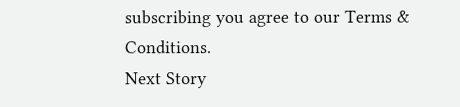subscribing you agree to our Terms & Conditions.
Next Story